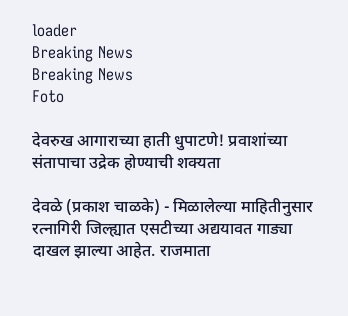loader
Breaking News
Breaking News
Foto

देवरुख आगाराच्या हाती धुपाटणे! प्रवाशांच्या संतापाचा उद्रेक होण्याची शक्यता

देवळे (प्रकाश चाळके) - मिळालेल्या माहितीनुसार रत्नागिरी जिल्ह्यात एसटीच्या अद्ययावत गाड्या दाखल झाल्या आहेत. राजमाता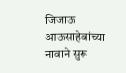जिजाऊ आऊसाहेबांच्या नावाने सुरू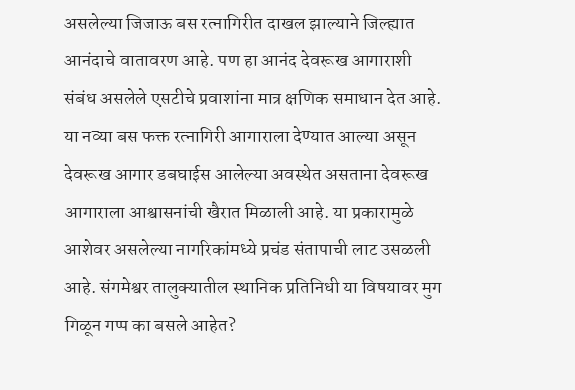असलेल्या जिजाऊ बस रत्नागिरीत दाखल झाल्याने जिल्ह्यात आनंदाचे वातावरण आहे. पण हा आनंद देवरूख आगाराशी संबंध असलेले एसटीचे प्रवाशांना मात्र क्षणिक समाधान देत आहे. या नव्या बस फक्त रत्नागिरी आगाराला देण्यात आल्या असून देवरूख आगार डबघाईस आलेल्या अवस्थेत असताना देवरूख आगाराला आश्वासनांची खैरात मिळाली आहे. या प्रकारामुळे आशेवर असलेल्या नागरिकांमध्ये प्रचंड संतापाची लाट उसळली आहे. संगमेश्वर तालुक्यातील स्थानिक प्रतिनिधी या विषयावर मुग गिळून गप्प का बसले आहेत?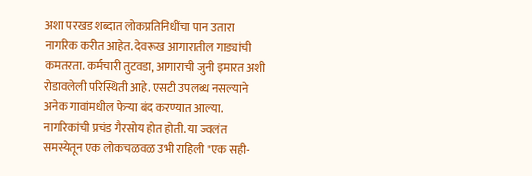अशा परखड शब्दात लोकप्रतिनिधींचा पान उतारा नागरिक करीत आहेत. देवरूख आगारातील गाड्यांची कमतरता. कर्मचारी तुटवडा, आगाराची जुनी इमारत अशी रोडावलेली परिस्थिती आहे. एसटी उपलब्ध नसल्याने अनेक गावांमधील फेऱ्या बंद करण्यात आल्या. नागरिकांची प्रचंड गैरसोय होत होती. या ज्वलंत समस्येतून एक लोकचळवळ उभी राहिली "एक सही-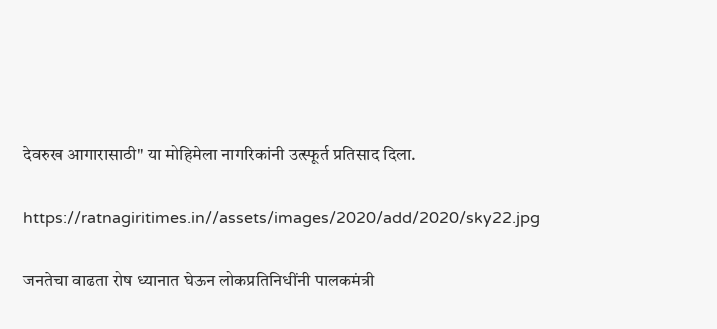देवरुख आगारासाठी" या मोहिमेला नागरिकांनी उत्स्फूर्त प्रतिसाद दिला.

https://ratnagiritimes.in//assets/images/2020/add/2020/sky22.jpg

जनतेचा वाढता रोष ध्यानात घेऊन लोकप्रतिनिधींनी पालकमंत्री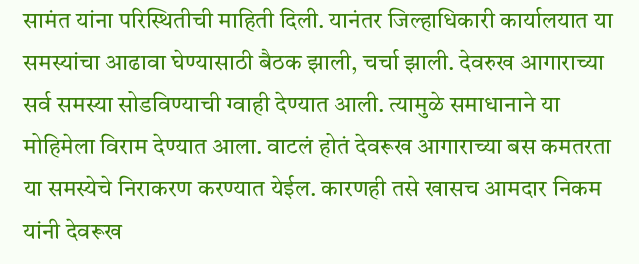सामंत यांना परिस्थितीची माहिती दिली. यानंतर जिल्हाधिकारी कार्यालयात या समस्यांचा आढावा घेण्यासाठी बैठक झाली, चर्चा झाली. देवरुख आगाराच्या सर्व समस्या सोडविण्याची ग्वाही देण्यात आली. त्यामुळे समाधानाने या मोहिमेला विराम देण्यात आला. वाटलं होतं देवरूख आगाराच्या बस कमतरता या समस्येचे निराकरण करण्यात येईल. कारणही तसे खासच आमदार निकम यांनी देवरूख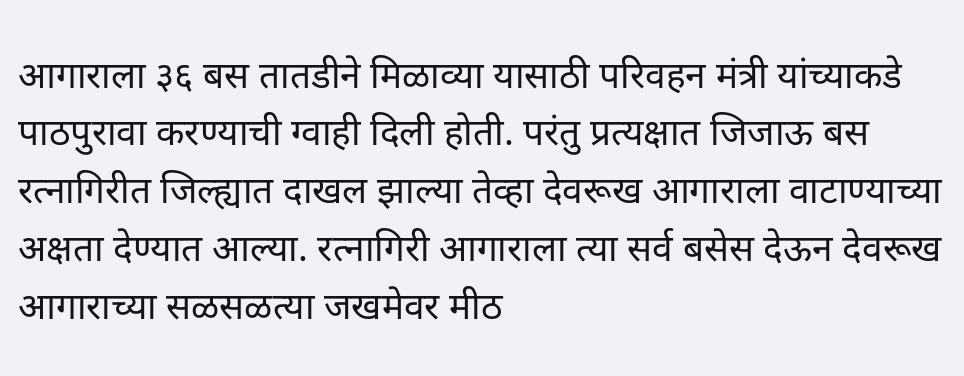आगाराला ३६ बस तातडीने मिळाव्या यासाठी परिवहन मंत्री यांच्याकडे पाठपुरावा करण्याची ग्वाही दिली होती. परंतु प्रत्यक्षात जिजाऊ बस रत्नागिरीत जिल्ह्यात दाखल झाल्या तेव्हा देवरूख आगाराला वाटाण्याच्या अक्षता देण्यात आल्या. रत्नागिरी आगाराला त्या सर्व बसेस देऊन देवरूख आगाराच्या सळसळत्या जखमेवर मीठ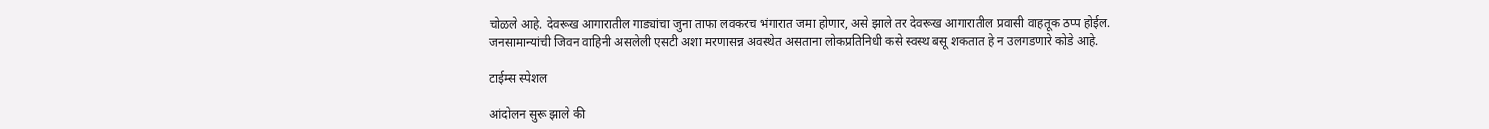चोळले आहे. देवरूख आगारातील गाड्यांचा जुना ताफा लवकरच भंगारात जमा होणार, असे झाले तर देवरूख आगारातील प्रवासी वाहतूक ठप्प होईल. जनसामान्यांची जिवन वाहिनी असलेली एसटी अशा मरणासन्न अवस्थेत असताना लोकप्रतिनिधी कसे स्वस्थ बसू शकतात हे न उलगडणारे कोडे आहे.

टाईम्स स्पेशल

आंदोलन सुरू झाले की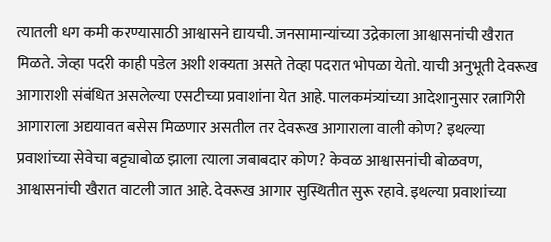त्यातली धग कमी करण्यासाठी आश्वासने द्यायची. जनसामान्यांच्या उद्रेकाला आश्वासनांची खैरात मिळते. जेव्हा पदरी काही पडेल अशी शक्यता असते तेव्हा पदरात भोपळा येतो. याची अनुभूती देवरूख आगाराशी संबंधित असलेल्या एसटीच्या प्रवाशांना येत आहे. पालकमंत्र्यांच्या आदेशानुसार रत्नागिरी आगाराला अद्ययावत बसेस मिळणार असतील तर देवरूख आगाराला वाली कोण? इथल्या प्रवाशांच्या सेवेचा बट्ट्याबोळ झाला त्याला जबाबदार कोण? केवळ आश्वासनांची बोळवण, आश्वासनांची खैरात वाटली जात आहे. देवरूख आगार सुस्थितीत सुरू रहावे. इथल्या प्रवाशांच्या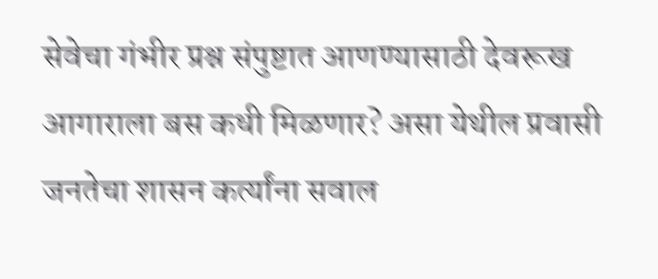सेवेचा गंभीर प्रश्न संपुष्टात आणण्यासाठी देवरूख आगाराला बस कधी मिळणार? असा येथील प्रवासी जनतेचा शासन कर्त्यांना सवाल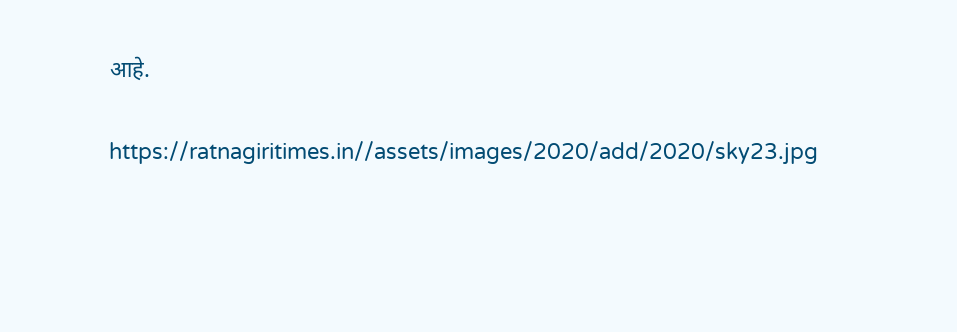आहे.

https://ratnagiritimes.in//assets/images/2020/add/2020/sky23.jpg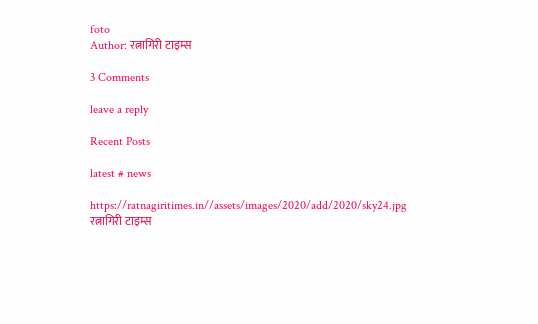foto
Author: रत्नागिरी टाइम्स

3 Comments

leave a reply

Recent Posts

latest # news

https://ratnagiritimes.in//assets/images/2020/add/2020/sky24.jpg
रत्नागिरी टाइम्स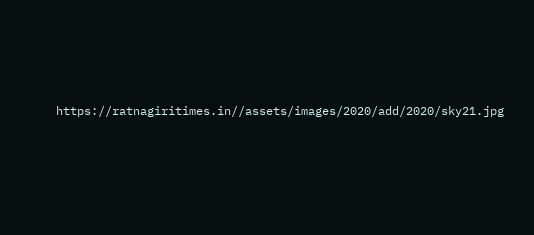https://ratnagiritimes.in//assets/images/2020/add/2020/sky21.jpg